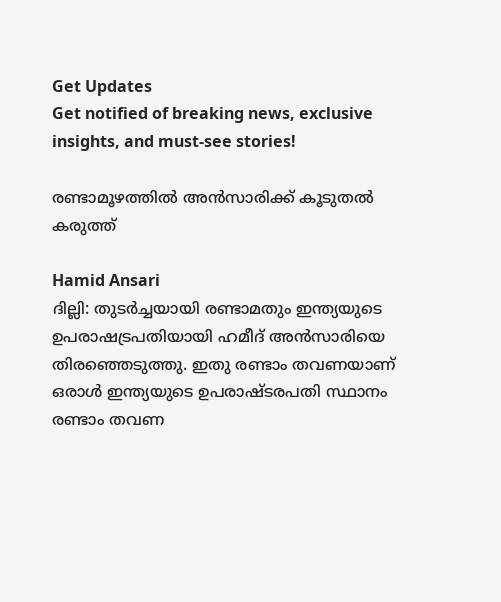Get Updates
Get notified of breaking news, exclusive insights, and must-see stories!

രണ്ടാമൂഴത്തില്‍ അന്‍സാരിക്ക്‌ കൂടുതല്‍ കരുത്ത്‌

Hamid Ansari
ദില്ലി: തുടര്‍ച്ചയായി രണ്ടാമതും ഇന്ത്യയുടെ ഉപരാഷട്രപതിയായി ഹമീദ്‌ അന്‍സാരിയെ തിരഞ്ഞെടുത്തു. ഇതു രണ്ടാം തവണയാണ്‌ ഒരാള്‍ ഇന്ത്യയുടെ ഉപരാഷ്ടരപതി സ്ഥാനം രണ്ടാം തവണ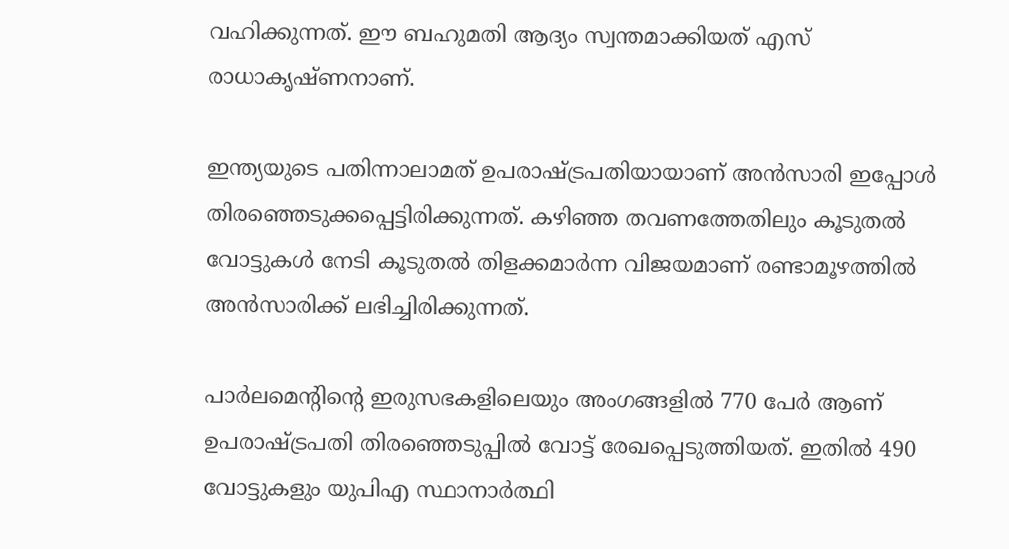വഹിക്കുന്നത്‌. ഈ ബഹുമതി ആദ്യം സ്വന്തമാക്കിയത്‌ എസ്‌ രാധാകൃഷ്‌ണനാണ്‌.

ഇന്ത്യയുടെ പതിന്നാലാമത്‌ ഉപരാഷ്ട്രപതിയായാണ്‌ അന്‍സാരി ഇപ്പോള്‍ തിരഞ്ഞെടുക്കപ്പെട്ടിരിക്കുന്നത്‌. കഴിഞ്ഞ തവണത്തേതിലും കൂടുതല്‍ വോട്ടുകള്‍ നേടി കൂടുതല്‍ തിളക്കമാര്‍ന്ന വിജയമാണ്‌ രണ്ടാമൂഴത്തില്‍ അന്‍സാരിക്ക്‌ ലഭിച്ചിരിക്കുന്നത്‌.

പാര്‍ലമെന്റിന്റെ ഇരുസഭകളിലെയും അംഗങ്ങളില്‍ 770 പേര്‍ ആണ്‌ ഉപരാഷ്ട്രപതി തിരഞ്ഞെടുപ്പില്‍ വോട്ട്‌ രേഖപ്പെടുത്തിയത്‌. ഇതില്‍ 490 വോട്ടുകളും യുപിഎ സ്ഥാനാര്‍ത്ഥി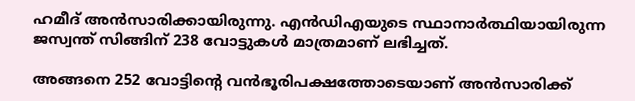ഹമീദ്‌ അന്‍സാരിക്കായിരുന്നു. എന്‍ഡിഎയുടെ സ്ഥാനാര്‍ത്ഥിയായിരുന്ന ജസ്വന്ത്‌ സിങ്ങിന്‌ 238 വോട്ടുകള്‍ മാത്രമാണ്‌ ലഭിച്ചത്‌.

അങ്ങനെ 252 വോട്ടിന്റെ വന്‍ഭൂരിപക്ഷത്തോടെയാണ്‌ അന്‍സാരിക്ക്‌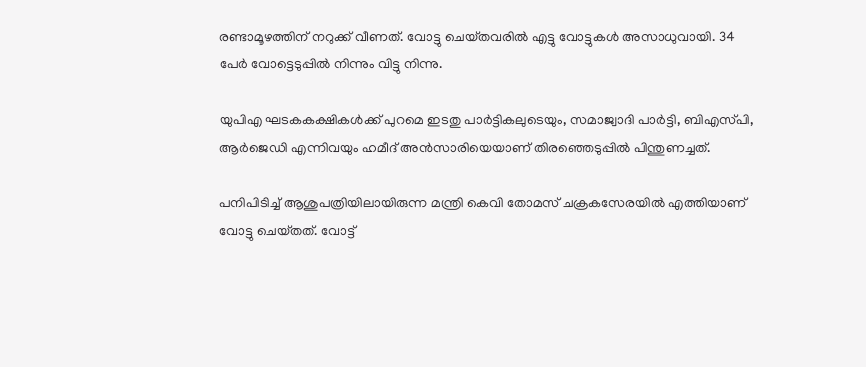രണ്ടാമൂഴത്തിന്‌ നറുക്ക്‌ വീണത്‌. വോട്ടു ചെയ്‌തവരില്‍ എട്ടു വോട്ടുകള്‍ അസാധുവായി. 34 പേര്‍ വോട്ടെടുപ്പില്‍ നിന്നും വിട്ടു നിന്നു.

യുപിഎ ഘടകകക്ഷികള്‍ക്ക്‌ പുറമെ ഇടതു പാര്‍ട്ടികലുടെയും, സമാജ്വാദി പാര്‍ട്ടി, ബിഎസ്‌പി, ആര്‍ജെഡി എന്നിവയും ഹമീദ്‌ അന്‍സാരിയെയാണ്‌ തിരഞ്ഞെടുപ്പില്‍ പിന്തുണച്ചത്‌.

പനിപിടിച്ച്‌ ആശുപത്രിയിലായിരുന്ന മന്ത്രി കെവി തോമസ്‌ ചക്രകസേരയില്‍ എത്തിയാണ്‌ വോട്ടു ചെയ്‌തത്‌. വോട്ട്‌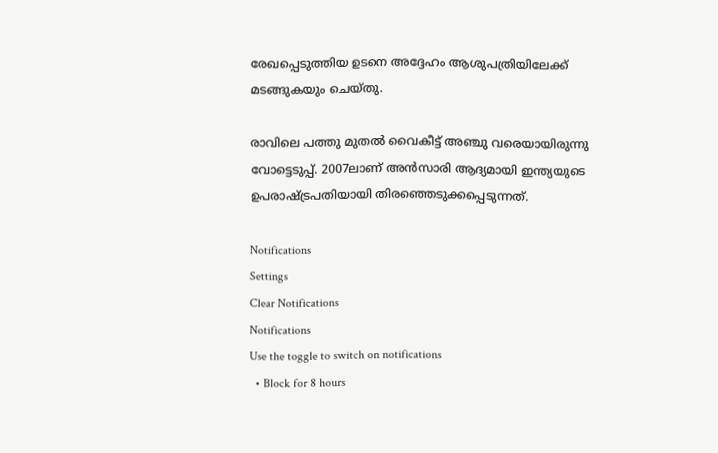രേഖപ്പെടുത്തിയ ഉടനെ അദ്ദേഹം ആശുപത്രിയിലേക്ക്‌ മടങ്ങുകയും ചെയ്‌തു.

രാവിലെ പത്തു മുതല്‍ വൈകീട്ട്‌ അഞ്ചു വരെയായിരുന്നു വോട്ടെടുപ്പ്‌. 2007ലാണ്‌ അന്‍സാരി ആദ്യമായി ഇന്ത്യയുടെ ഉപരാഷ്ട്രപതിയായി തിരഞ്ഞെടുക്കപ്പെടുന്നത്‌.

Notifications
Settings
Clear Notifications
Notifications
Use the toggle to switch on notifications
  • Block for 8 hours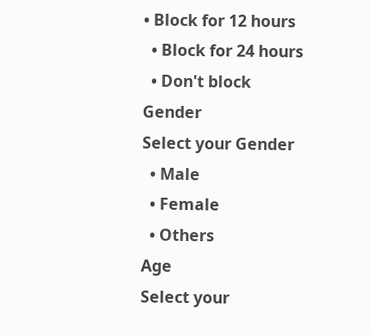• Block for 12 hours
  • Block for 24 hours
  • Don't block
Gender
Select your Gender
  • Male
  • Female
  • Others
Age
Select your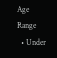Age Range
  • Under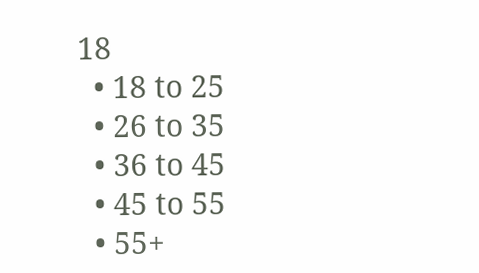18
  • 18 to 25
  • 26 to 35
  • 36 to 45
  • 45 to 55
  • 55+